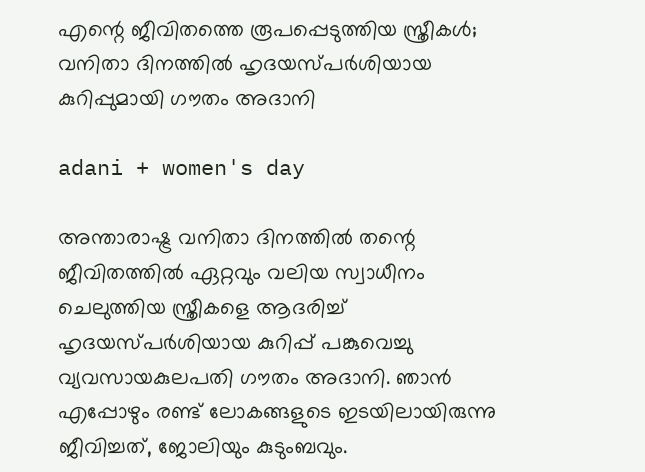എന്റെ ജീവിതത്തെ രൂപപ്പെടുത്തിയ സ്ത്രീകൾ; വനിതാ ദിനത്തിൽ ഹൃദയസ്പർശിയായ കുറിപ്പുമായി ഗൗതം അദാനി

adani + women's day

അന്താരാഷ്ട്ര വനിതാ ദിനത്തിൽ തന്റെ ജീവിതത്തിൽ ഏറ്റവും വലിയ സ്വാധീനം ചെലുത്തിയ സ്ത്രീകളെ ആദരിച്ച് ഹൃദയസ്പർശിയായ കുറിപ്പ് പങ്കുവെച്ചു വ്യവസായകുലപതി ഗൗതം അദാനി. ഞാൻ എപ്പോഴും രണ്ട് ലോകങ്ങളുടെ ഇടയിലായിരുന്നു ജീവിച്ചത്, ജോലിയും കുടുംബവും.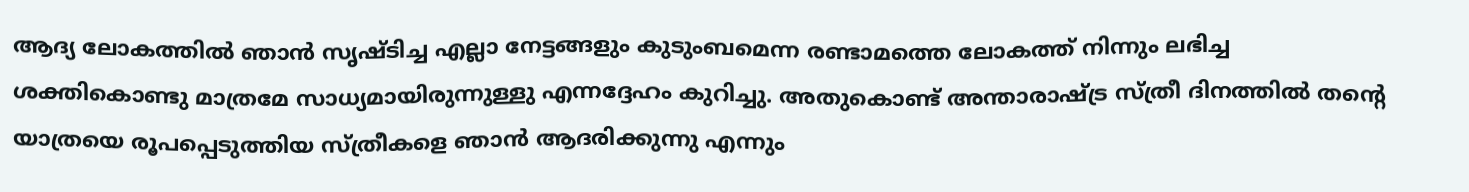ആദ്യ ലോകത്തിൽ ഞാൻ സൃഷ്ടിച്ച എല്ലാ നേട്ടങ്ങളും കുടുംബമെന്ന രണ്ടാമത്തെ ലോകത്ത് നിന്നും ലഭിച്ച ശക്തികൊണ്ടു മാത്രമേ സാധ്യമായിരുന്നുള്ളു എന്നദ്ദേഹം കുറിച്ചു. അതുകൊണ്ട് അന്താരാഷ്ട്ര സ്ത്രീ ദിനത്തിൽ തന്റെ യാത്രയെ രൂപപ്പെടുത്തിയ സ്ത്രീകളെ ഞാൻ ആദരിക്കുന്നു എന്നും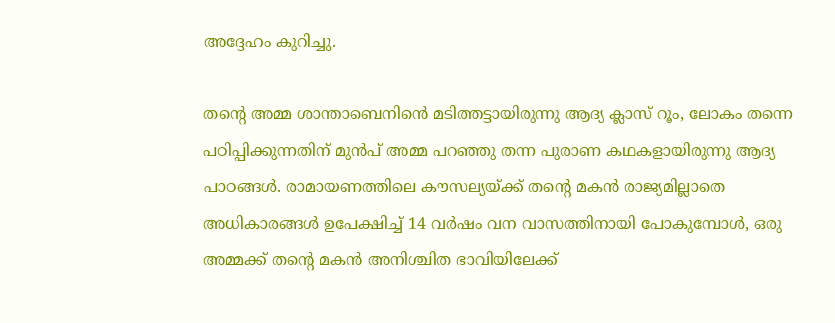അദ്ദേഹം കുറിച്ചു.

തന്റെ അമ്മ ശാന്താബെനിൻെ മടിത്തട്ടായിരുന്നു ആദ്യ ക്ലാസ് റൂം, ലോകം തന്നെ പഠിപ്പിക്കുന്നതിന് മുൻപ് അമ്മ പറഞ്ഞു തന്ന പുരാണ കഥകളായിരുന്നു ആദ്യ പാഠങ്ങൾ. രാമായണത്തിലെ കൗസല്യയ്ക്ക് തന്റെ മകൻ രാജ്യമില്ലാതെ അധികാരങ്ങൾ ഉപേക്ഷിച്ച് 14 വർഷം വന വാസത്തിനായി പോകുമ്പോൾ, ഒരു അമ്മക്ക് തന്റെ മകൻ അനിശ്ചിത ഭാവിയിലേക്ക്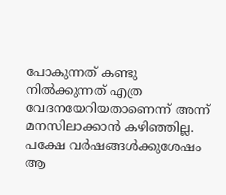പോകുന്നത് കണ്ടു നിൽക്കുന്നത് എത്ര വേദനയേറിയതാണെന്ന് അന്ന് മനസിലാക്കാൻ കഴിഞ്ഞില്ല. പക്ഷേ വർഷങ്ങൾക്കുശേഷം ആ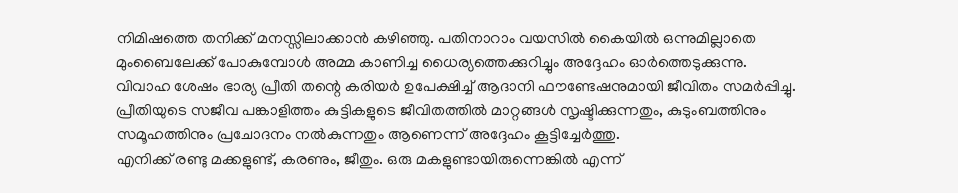നിമിഷത്തെ തനിക്ക് മനസ്സിലാക്കാൻ കഴിഞ്ഞു. പതിനാറാം വയസിൽ കൈയിൽ ഒന്നുമില്ലാതെ മുംബൈലേക്ക് പോകുമ്പോൾ അമ്മ കാണിച്ച ധൈര്യത്തെക്കുറിച്ചും അദ്ദേഹം ഓർത്തെടുക്കുന്നു.
വിവാഹ ശേഷം ഭാര്യ പ്രീതി തന്റെ കരിയർ ഉപേക്ഷിച്ച് ആദാനി ഫൗണ്ടേഷനുമായി ജീവിതം സമർപ്പിച്ചു. പ്രീതിയുടെ സജീവ പങ്കാളിത്തം കുട്ടികളുടെ ജീവിതത്തിൽ മാറ്റങ്ങൾ സൃഷ്ടിക്കുന്നതും, കുടുംബത്തിനും സമൂഹത്തിനും പ്രചോദനം നൽകുന്നതും ആണെന്ന് അദ്ദേഹം കൂട്ടിച്ചേർത്തു.
എനിക്ക് രണ്ടു മക്കളുണ്ട്, കരണും, ജീതും. ഒരു മകളുണ്ടായിരുന്നെങ്കിൽ എന്ന്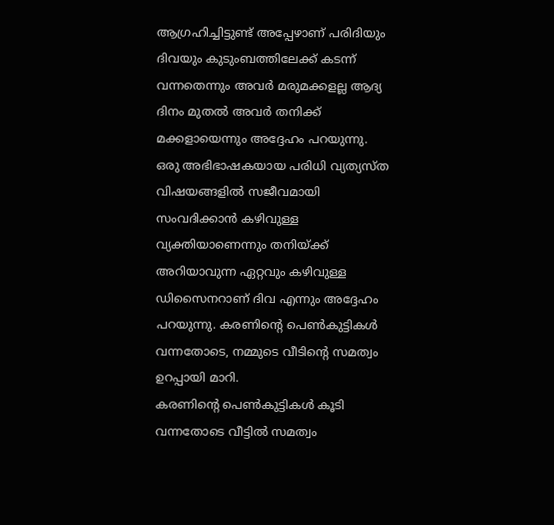ആഗ്രഹിച്ചിട്ടുണ്ട് അപ്പേഴാണ് പരിദിയും ദിവയും കുടുംബത്തിലേക്ക് കടന്ന് വന്നതെന്നും അവർ മരുമക്കളല്ല ആദ്യ ദിനം മുതൽ അവർ തനിക്ക് മക്കളായെന്നും അദ്ദേഹം പറയുന്നു.
ഒരു അഭിഭാഷകയായ പരിധി വ്യത്യസ്ത വിഷയങ്ങളിൽ സജീവമായി സംവദിക്കാൻ കഴിവുള്ള വ്യക്തിയാണെന്നും തനിയ്ക്ക് അറിയാവുന്ന ഏറ്റവും കഴിവുള്ള ഡിസൈനറാണ് ദിവ എന്നും അദ്ദേഹം പറയുന്നു. കരണിന്റെ പെൺകുട്ടികൾ വന്നതോടെ, നമ്മുടെ വീടിന്റെ സമത്വം ഉറപ്പായി മാറി.
കരണിന്റെ പെൺകുട്ടികൾ കൂടി വന്നതോടെ വീട്ടിൽ സമത്വം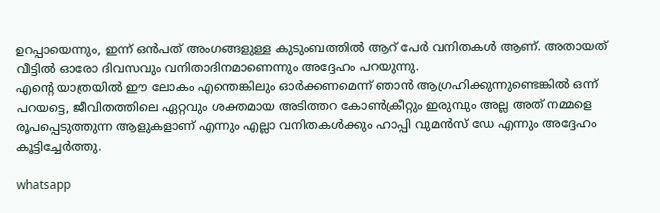ഉറപ്പായെന്നും, ഇന്ന് ഒൻപത് അംഗങ്ങളുള്ള കുടുംബത്തിൽ ആറ് പേർ വനിതകൾ ആണ്. അതായത് വീട്ടിൽ ഓരോ ദിവസവും വനിതാദിനമാണെന്നും അദ്ദേഹം പറയുന്നു.
എന്റെ യാത്രയിൽ ഈ ലോകം എന്തെങ്കിലും ഓർക്കണമെന്ന് ഞാൻ ആഗ്രഹിക്കുന്നുണ്ടെങ്കിൽ ഒന്ന് പറയട്ടെ, ജീവിതത്തിലെ ഏറ്റവും ശക്തമായ അടിത്തറ കോൺക്രീറ്റും ഇരുമ്പും അല്ല അത് നമ്മളെ രൂപപ്പെടുത്തുന്ന ആളുകളാണ് എന്നും എല്ലാ വനിതകൾക്കും ഹാപ്പി വുമൻസ് ഡേ എന്നും അദ്ദേഹം കൂട്ടിച്ചേർത്തു.

whatsapp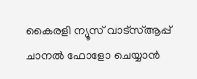കൈരളി ന്യൂസ് വാട്‌സ്ആപ്പ് ചാനല്‍ ഫോളോ ചെയ്യാന്‍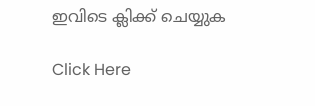ഇവിടെ ക്ലിക്ക് ചെയ്യുക

Click Here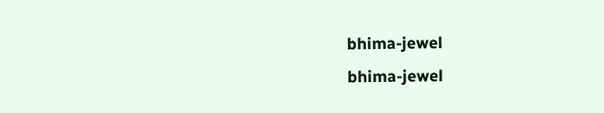bhima-jewel
bhima-jewel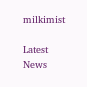milkimist

Latest News